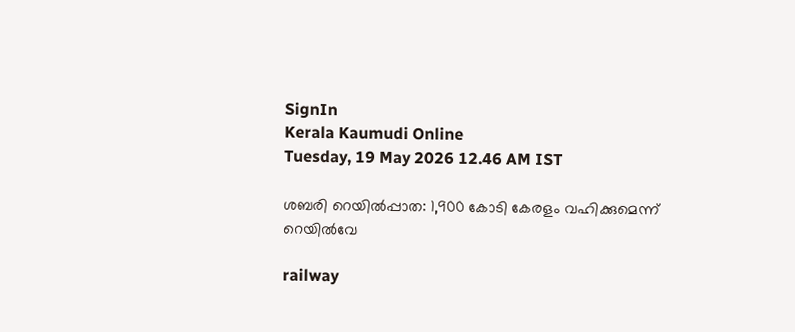SignIn
Kerala Kaumudi Online
Tuesday, 19 May 2026 12.46 AM IST

ശബരി റെയിൽപ്പാത: 1,900 കോടി കേരളം വഹിക്കുമെന്ന് റെയിൽവേ

railway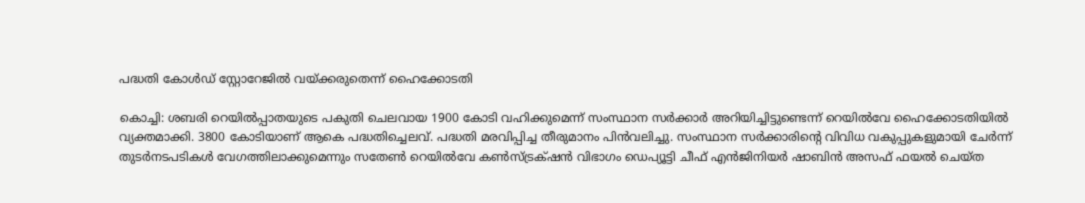പദ്ധതി കോൾഡ് സ്റ്റോറേജിൽ വയ്‌ക്കരുതെന്ന് ഹൈക്കോടതി

കൊച്ചി: ശബരി റെയിൽപ്പാതയുടെ പകുതി ചെലവായ 1900 കോടി വഹിക്കുമെന്ന് സംസ്ഥാന സർക്കാർ അറിയിച്ചിട്ടുണ്ടെന്ന് റെയിൽവേ ഹൈക്കോടതിയിൽ വ്യക്തമാക്കി. 3800 കോടിയാണ് ആകെ പദ്ധതിച്ചെലവ്. പദ്ധതി മരവിപ്പിച്ച തീരുമാനം പിൻവലിച്ചു. സംസ്ഥാന സർക്കാരിന്റെ വിവിധ വകുപ്പുകളുമായി ചേർന്ന് തുടർനടപടികൾ വേഗത്തിലാക്കുമെന്നും സതേൺ റെയിൽവേ കൺസ്ട്രക്‌ഷൻ വിഭാഗം ഡെപ്യൂട്ടി ചീഫ് എൻജിനിയർ ഷാബിൻ അസഫ് ഫയൽ ചെയ്ത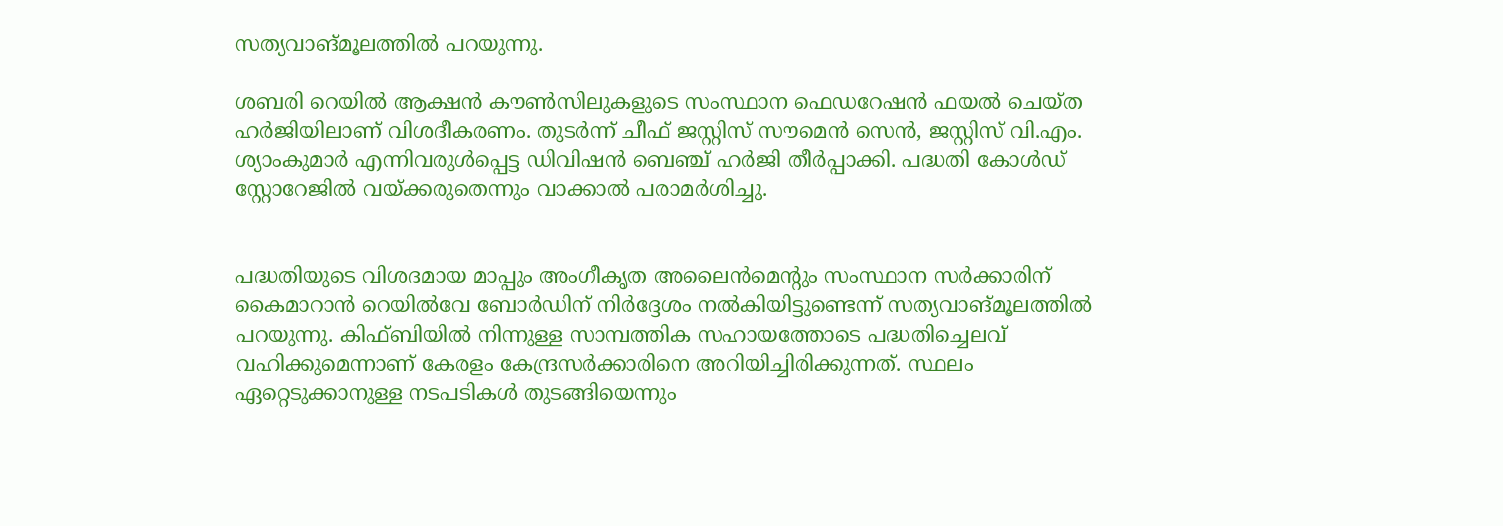സത്യവാങ്മൂലത്തിൽ പറയുന്നു.

ശബരി റെയിൽ ആക്ഷൻ കൗൺസിലുകളുടെ സംസ്ഥാന ഫെഡറേഷൻ ഫയൽ ചെയ്ത ഹർജിയിലാണ് വിശദീകരണം. തുടർന്ന് ചീഫ് ജസ്റ്റിസ് സൗമെൻ സെൻ, ജസ്റ്റിസ് വി.എം. ശ്യാംകുമാർ എന്നിവരുൾപ്പെട്ട ഡിവിഷൻ ബെഞ്ച് ഹർജി തീർപ്പാക്കി. പദ്ധതി കോൾഡ് സ്റ്റോറേജിൽ വയ്‌ക്കരുതെന്നും വാക്കാൽ പരാമർശിച്ചു.


പദ്ധതിയുടെ വിശദമായ മാപ്പും അംഗീകൃത അലൈൻമെന്റും സംസ്ഥാന സർക്കാരിന് കൈമാറാൻ റെയിൽവേ ബോർഡിന് നിർദ്ദേശം നൽകിയിട്ടുണ്ടെന്ന് സത്യവാങ്മൂലത്തിൽ പറയുന്നു. കിഫ്ബിയിൽ നിന്നുള്ള സാമ്പത്തിക സഹായത്തോടെ പദ്ധതിച്ചെലവ് വഹിക്കുമെന്നാണ് കേരളം കേന്ദ്രസർക്കാരിനെ അറിയിച്ചിരിക്കുന്നത്. സ്ഥലം ഏറ്റെടുക്കാനുള്ള നടപടികൾ തുടങ്ങിയെന്നും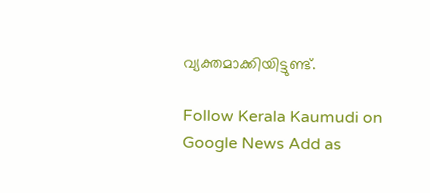വ്യക്തമാക്കിയിട്ടുണ്ട്.

Follow Kerala Kaumudi on Google News Add as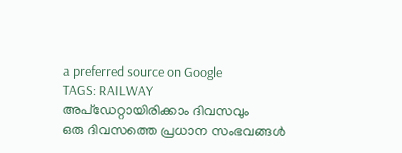a preferred source on Google
TAGS: RAILWAY
അപ്ഡേറ്റായിരിക്കാം ദിവസവും
ഒരു ദിവസത്തെ പ്രധാന സംഭവങ്ങൾ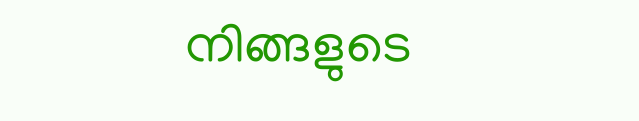നിങ്ങളുടെ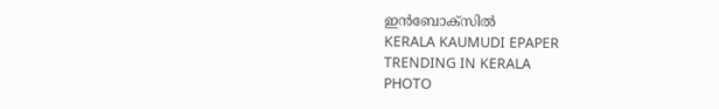ഇൻബോക്സിൽ
KERALA KAUMUDI EPAPER
TRENDING IN KERALA
PHOTO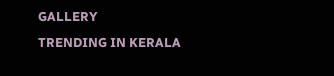GALLERY
TRENDING IN KERALA